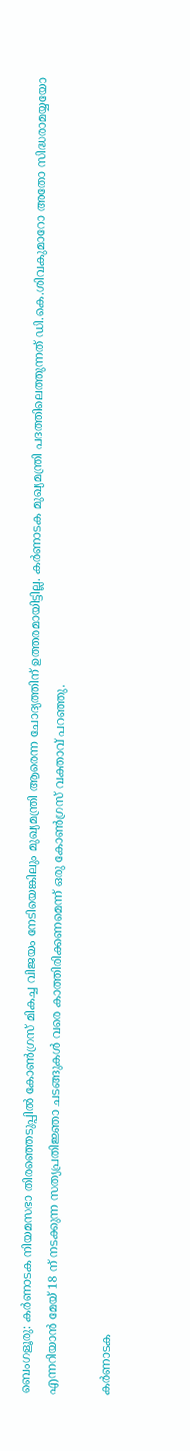ബെംഗളൂരു: കർണാടക നിയമസഭാ തിരഞ്ഞെടുപ്പിൽ കോൺഗ്രസ് മികച്ച വിജയം നേടിയെങ്കിലും മുഖ്യമന്ത്രി ആരെന്ന ചോദ്യത്തിന് ഉത്തരമായിട്ടില്ല. കർണാടക മുഖ്യമന്ത്രി പദത്തിലെത്തുന്നത് ഡി.കെ.ശിവകുമാറോ അതോ സിദ്ധരാമയ്യയോ എന്നറിയാൻ മേയ് 18 ന് നടക്കുന്ന സത്യപ്രതിജ്ഞാ ചടങ്ങുകൾ വരെ കാത്തിരിക്കണമെന്ന് ഒരു കോൺഗ്രസ് വക്താവ് പറഞ്ഞു.

കർണാടക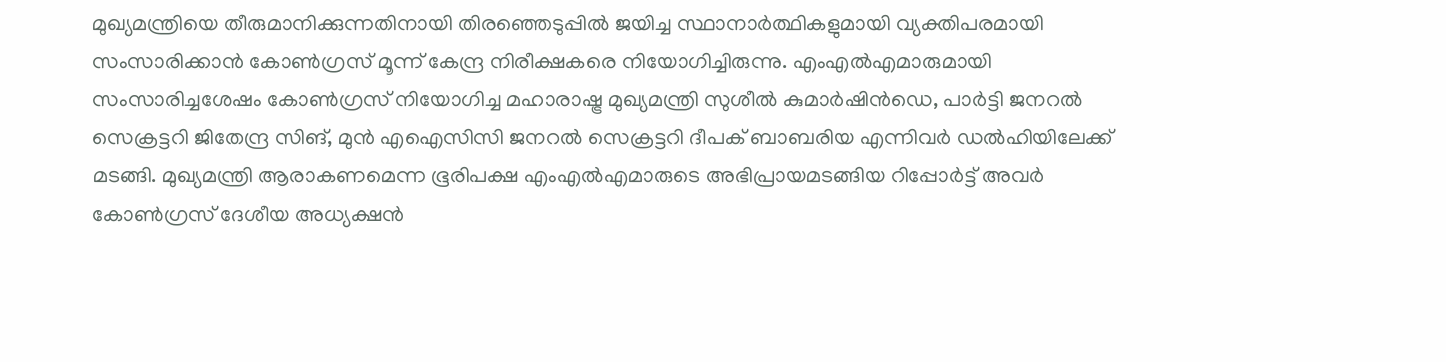മുഖ്യമന്ത്രിയെ തീരുമാനിക്കുന്നതിനായി തിരഞ്ഞെടുപ്പിൽ ജയിച്ച സ്ഥാനാർത്ഥികളുമായി വ്യക്തിപരമായി സംസാരിക്കാൻ കോൺഗ്രസ് മൂന്ന് കേന്ദ്ര നിരീക്ഷകരെ നിയോഗിച്ചിരുന്നു. എംഎൽഎമാരുമായി സംസാരിച്ചശേഷം കോൺഗ്രസ് നിയോഗിച്ച മഹാരാഷ്ട്ര മുഖ്യമന്ത്രി സുശീൽ കുമാർഷിൻഡെ, പാർട്ടി ജനറൽ സെക്രട്ടറി ജിതേന്ദ്ര സിങ്, മുൻ എഐസിസി ജനറൽ സെക്രട്ടറി ദീപക് ബാബരിയ എന്നിവർ ഡൽഹിയിലേക്ക് മടങ്ങി. മുഖ്യമന്ത്രി ആരാകണമെന്ന ഭൂരിപക്ഷ എംഎൽഎമാരുടെ അഭിപ്രായമടങ്ങിയ റിപ്പോർട്ട് അവർ കോൺഗ്രസ് ദേശീയ അധ്യക്ഷൻ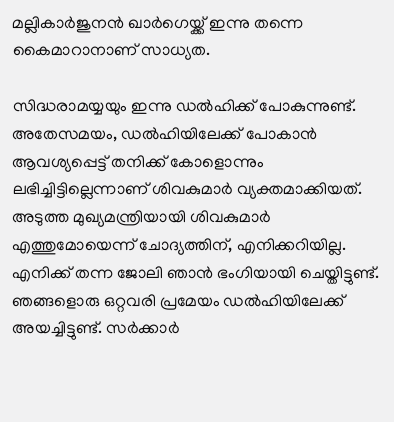മല്ലികാർജുനൻ ഖാർഗെയ്ക്ക് ഇന്നു തന്നെ കൈമാറാനാണ് സാധ്യത.

സിദ്ധരാമയ്യയും ഇന്നു ഡൽഹിക്ക് പോകുന്നുണ്ട്. അതേസമയം, ഡൽഹിയിലേക്ക് പോകാൻ ആവശ്യപ്പെട്ട് തനിക്ക് കോളൊന്നും ലഭിച്ചിട്ടില്ലെന്നാണ് ശിവകുമാർ വ്യക്തമാക്കിയത്. അടുത്ത മുഖ്യമന്ത്രിയായി ശിവകുമാർ എത്തുമോയെന്ന് ചോദ്യത്തിന്, എനിക്കറിയില്ല. എനിക്ക് തന്ന ജോലി ഞാൻ ഭംഗിയായി ചെയ്തിട്ടുണ്ട്. ഞങ്ങളൊരു ഒറ്റവരി പ്രമേയം ഡൽഹിയിലേക്ക് അയച്ചിട്ടുണ്ട്. സർക്കാർ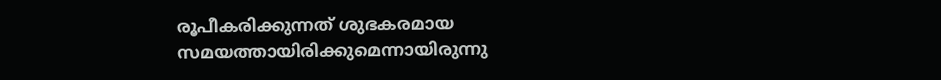രൂപീകരിക്കുന്നത് ശുഭകരമായ സമയത്തായിരിക്കുമെന്നായിരുന്നു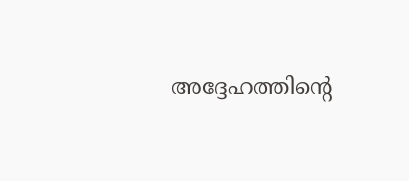അദ്ദേഹത്തിന്റെ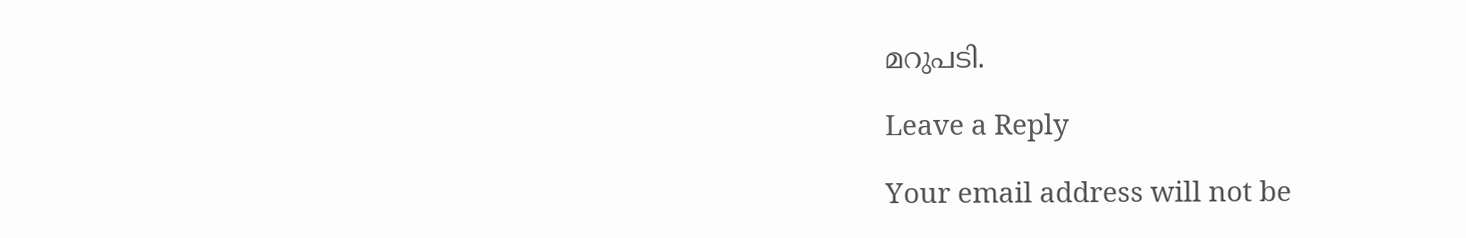മറുപടി.

Leave a Reply

Your email address will not be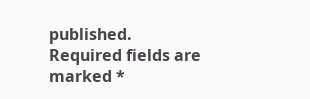published. Required fields are marked *